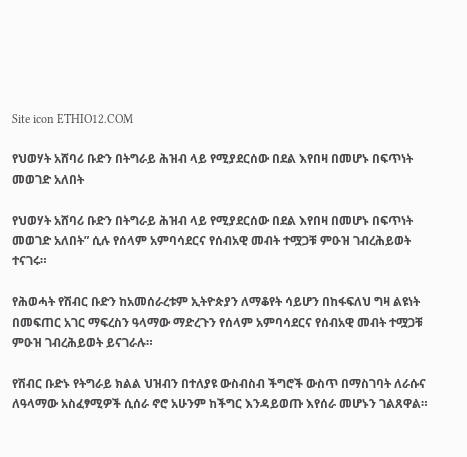Site icon ETHIO12.COM

የህወሃት አሸባሪ ቡድን በትግራይ ሕዝብ ላይ የሚያደርሰው በደል እየበዛ በመሆኑ በፍጥነት መወገድ አለበት

የህወሃት አሸባሪ ቡድን በትግራይ ሕዝብ ላይ የሚያደርሰው በደል እየበዛ በመሆኑ በፍጥነት መወገድ አለበት” ሲሉ የሰላም አምባሳደርና የሰብአዊ መብት ተሟጋቹ ምዑዝ ገብረሕይወት ተናገሩ።

የሕወሓት የሽብር ቡድን ከአመሰራረቱም ኢትዮጵያን ለማቆየት ሳይሆን በከፋፍለህ ግዛ ልዩነት በመፍጠር አገር ማፍረስን ዓላማው ማድረጉን የሰላም አምባሳደርና የሰብአዊ መብት ተሟጋቹ ምዑዝ ገብረሕይወት ይናገራሉ።

የሽብር ቡድኑ የትግራይ ክልል ህዝብን በተለያዩ ውስብስብ ችግሮች ውስጥ በማስገባት ለራሱና ለዓላማው አስፈፃሚዎች ሲሰራ ኖሮ አሁንም ከችግር እንዳይወጡ እየሰራ መሆኑን ገልጸዋል።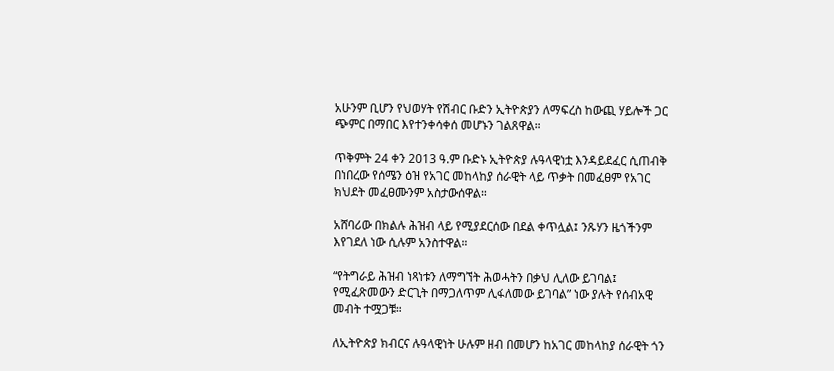አሁንም ቢሆን የህወሃት የሽብር ቡድን ኢትዮጵያን ለማፍረስ ከውጪ ሃይሎች ጋር ጭምር በማበር እየተንቀሳቀሰ መሆኑን ገልጸዋል።

ጥቅምት 24 ቀን 2013 ዓ.ም ቡድኑ ኢትዮጵያ ሉዓላዊነቷ እንዳይደፈር ሲጠብቅ በነበረው የሰሜን ዕዝ የአገር መከላከያ ሰራዊት ላይ ጥቃት በመፈፀም የአገር ክህደት መፈፀሙንም አስታውሰዋል።

አሸባሪው በክልሉ ሕዝብ ላይ የሚያደርሰው በደል ቀጥሏል፤ ንጹሃን ዜጎችንም እየገደለ ነው ሲሉም አንስተዋል።

“የትግራይ ሕዝብ ነጻነቱን ለማግኘት ሕወሓትን በቃህ ሊለው ይገባል፤ የሚፈጽመውን ድርጊት በማጋለጥም ሊፋለመው ይገባል” ነው ያሉት የሰብአዊ መብት ተሟጋቹ።

ለኢትዮጵያ ክብርና ሉዓላዊነት ሁሉም ዘብ በመሆን ከአገር መከላከያ ሰራዊት ጎን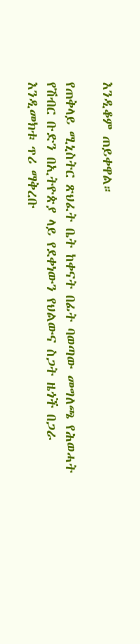እንዲቆም ጠይቀዋል።

የጠቅላይ ሚኒስትር ጽህፈት ቤት ከቀናት በፊት ባወጣው መግለጫ የሕወሓት የሽብር ቡድን በኢትዮጵያ ላይ የደቀነውን የህልውና ስጋት ዜጎች በጋራ እንዲመክቱ ጥሪ ማቅረቡ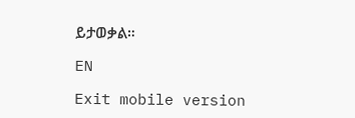ይታወቃል።

EN

Exit mobile version